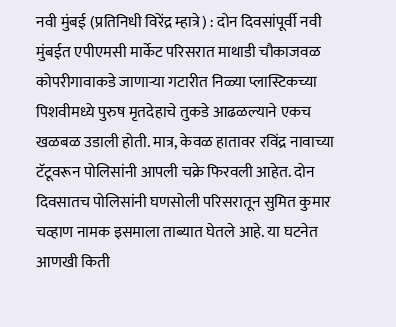नवी मुंबई (प्रतिनिधी विरेंद्र म्हात्रे) : दोन दिवसांपूर्वी नवी मुंबईत एपीएमसी मार्केट परिसरात माथाडी चौकाजवळ कोपरीगावाकडे जाणाऱ्या गटारीत निळ्या प्लास्टिकच्या पिशवीमध्ये पुरुष मृतदेहाचे तुकडे आढळल्याने एकच खळबळ उडाली होती. मात्र, केवळ हातावर रविंद्र नावाच्या टॅटूवरून पोलिसांनी आपली चक्रे फिरवली आहेत. दोन दिवसातच पोलिसांनी घणसोली परिसरातून सुमित कुमार चव्हाण नामक इसमाला ताब्यात घेतले आहे. या घटनेत आणखी किती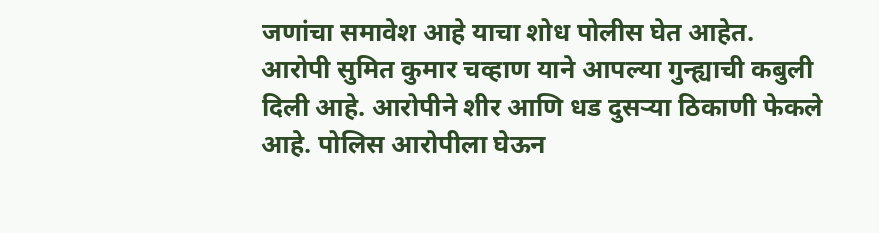जणांचा समावेश आहे याचा शोध पोलीस घेत आहेत.
आरोपी सुमित कुमार चव्हाण याने आपल्या गुन्ह्याची कबुली दिली आहे. आरोपीने शीर आणि धड दुसऱ्या ठिकाणी फेकले आहे. पोलिस आरोपीला घेऊन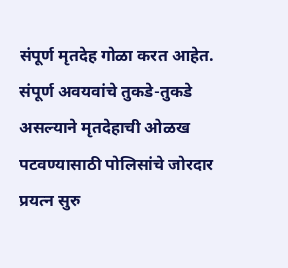संपूर्ण मृतदेह गोळा करत आहेत. संपूर्ण अवयवांचे तुकडे-तुकडे असल्याने मृतदेहाची ओळख पटवण्यासाठी पोलिसांचे जोरदार प्रयत्न सुरु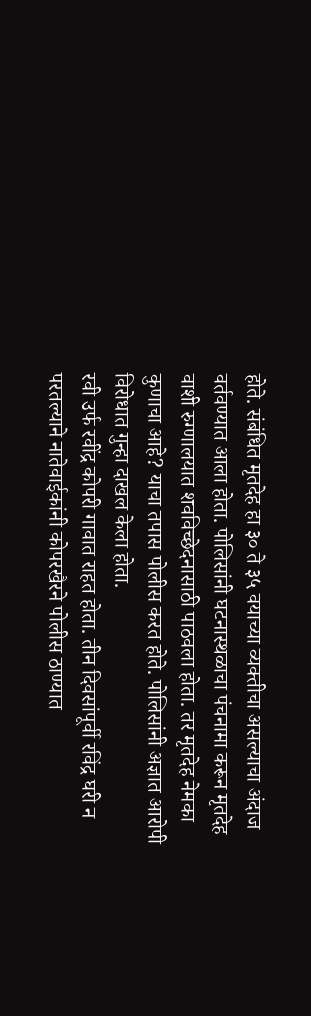होते. संबंधित मृतदेह हा ३० ते ३५ वयाच्या व्यक्तीचा असल्याचा अंदाज वर्तवण्यात आला होता. पोलिसांनी घटनास्थळाचा पंचनामा करून मृतदेह वाशी रुग्णालयात शवविच्छेदनासाठी पाठवला होता. तर मृतदेह नेमका कुणाचा आहे? याचा तपास पोलीस करत होते. पोलिसांनी अज्ञात आरोपी विरोधात गुन्हा दाखल केला होता.
रवी उर्फ रवींद्र कोपरी गावात राहत होता. तीन दिवसांपूर्वी रविंद्र घरी न परतल्याने नातेवाईकांनी कोपरखैरने पोलीस ठाण्यात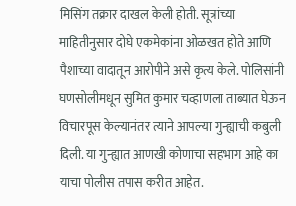मिसिंग तक्रार दाखल केली होती. सूत्रांच्या माहितीनुसार दोघे एकमेकांना ओळखत होते आणि पैशाच्या वादातून आरोपीने असे कृत्य केले. पोलिसांनी घणसोलीमधून सुमित कुमार चव्हाणला ताब्यात घेऊन विचारपूस केल्यानंतर त्याने आपल्या गुन्ह्याची कबुली दिली. या गुन्ह्यात आणखी कोणाचा सहभाग आहे का याचा पोलीस तपास करीत आहेत.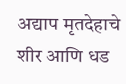अद्याप मृतदेहाचे शीर आणि धड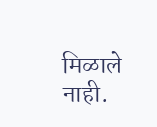मिळाले नाही.